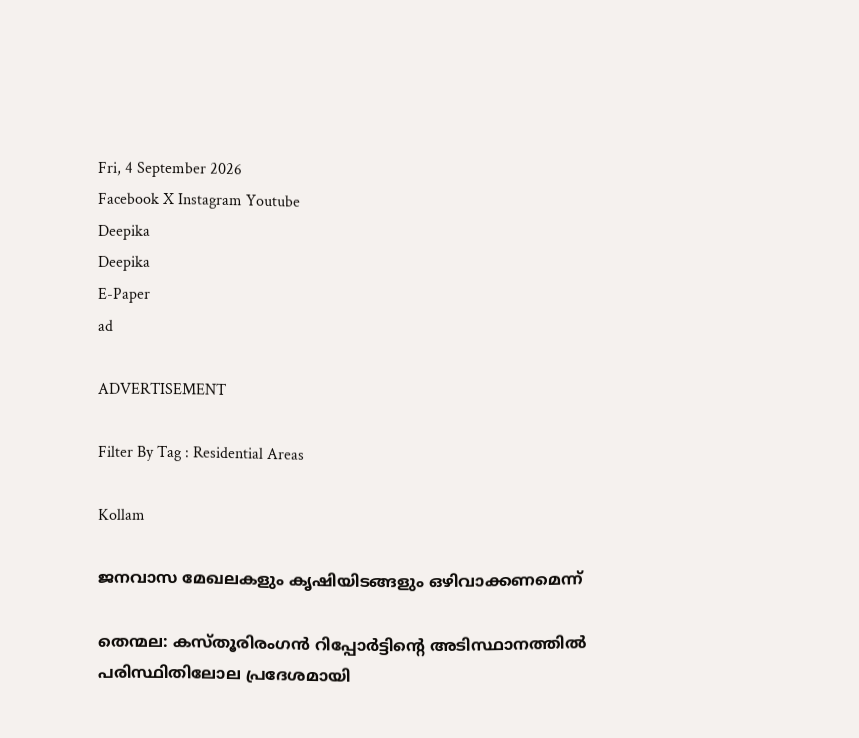Fri, 4 September 2026
Facebook X Instagram Youtube
Deepika
Deepika
E-Paper
ad

ADVERTISEMENT

Filter By Tag : Residential Areas

Kollam

ജനവാസ മേഖലകളും കൃഷിയിടങ്ങളും ഒഴിവാക്കണമെന്ന്

തെന്മല: കസ്തൂരിരംഗന്‍ റിപ്പോര്‍ട്ടിന്‍റെ അടിസ്ഥാനത്തില്‍ പരിസ്ഥിതിലോല പ്രദേശമായി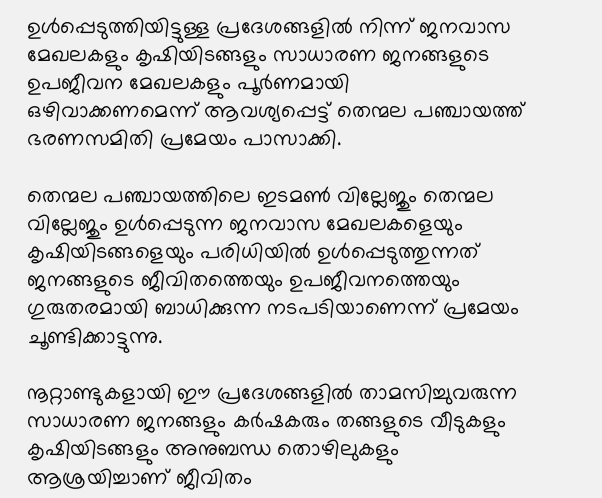ഉള്‍പ്പെടുത്തിയിട്ടുള്ള പ്രദേശങ്ങളില്‍ നിന്ന് ജനവാസ മേഖലകളും കൃഷിയിടങ്ങളും സാധാരണ ജനങ്ങളുടെ ഉപജീവന മേഖലകളും പൂര്‍ണമായി ഒഴിവാക്കണമെന്ന് ആവശ്യപ്പെട്ട് തെന്മല പഞ്ചായത്ത് ഭരണസമിതി പ്രമേയം പാസാക്കി.

തെന്മല പഞ്ചായത്തിലെ ഇടമണ്‍ വില്ലേജും തെന്മല വില്ലേജും ഉള്‍പ്പെടുന്ന ജനവാസ മേഖലകളെയും കൃഷിയിടങ്ങളെയും പരിധിയില്‍ ഉള്‍പ്പെടുത്തുന്നത് ജനങ്ങളുടെ ജീവിതത്തെയും ഉപജീവനത്തെയും ഗുരുതരമായി ബാധിക്കുന്ന നടപടിയാണെന്ന് പ്രമേയം ചൂണ്ടിക്കാട്ടുന്നു.

നൂറ്റാണ്ടുകളായി ഈ പ്രദേശങ്ങളില്‍ താമസിച്ചുവരുന്ന സാധാരണ ജനങ്ങളും കര്‍ഷകരും തങ്ങളുടെ വീടുകളും കൃഷിയിടങ്ങളും അനുബന്ധ തൊഴിലുകളും ആശ്രയിച്ചാണ് ജീവിതം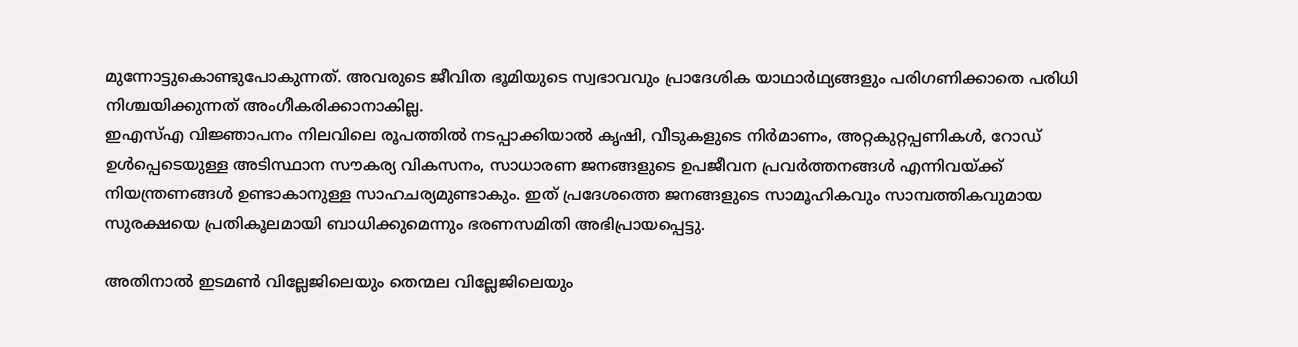മുന്നോട്ടുകൊണ്ടുപോകുന്നത്. അവരുടെ ജീവിത ഭൂമിയുടെ സ്വഭാവവും പ്രാദേശിക യാഥാര്‍ഥ്യങ്ങളും പരിഗണിക്കാതെ പരിധി നിശ്ചയിക്കുന്നത് അംഗീകരിക്കാനാകില്ല.
ഇഎസ്എ വിജ്ഞാപനം നിലവിലെ രൂപത്തില്‍ നടപ്പാക്കിയാല്‍ കൃഷി, വീടുകളുടെ നിര്‍മാണം, അറ്റകുറ്റപ്പണികള്‍, റോഡ് ഉള്‍പ്പെടെയുള്ള അടിസ്ഥാന സൗകര്യ വികസനം, സാധാരണ ജനങ്ങളുടെ ഉപജീവന പ്രവര്‍ത്തനങ്ങള്‍ എന്നിവയ്ക്ക് നിയന്ത്രണങ്ങള്‍ ഉണ്ടാകാനുള്ള സാഹചര്യമുണ്ടാകും. ഇത് പ്രദേശത്തെ ജനങ്ങളുടെ സാമൂഹികവും സാമ്പത്തികവുമായ സുരക്ഷയെ പ്രതികൂലമായി ബാധിക്കുമെന്നും ഭരണസമിതി അഭിപ്രായപ്പെട്ടു.

അതിനാല്‍ ഇടമണ്‍ വില്ലേജിലെയും തെന്മല വില്ലേജിലെയും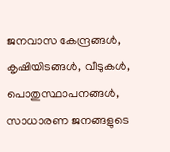ജനവാസ കേന്ദ്രങ്ങള്‍, കൃഷിയിടങ്ങള്‍, വീടുകള്‍, പൊതുസ്ഥാപനങ്ങള്‍, സാധാരണ ജനങ്ങളുടെ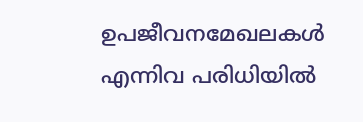ഉപജീവനമേഖലകള്‍ എന്നിവ പരിധിയില്‍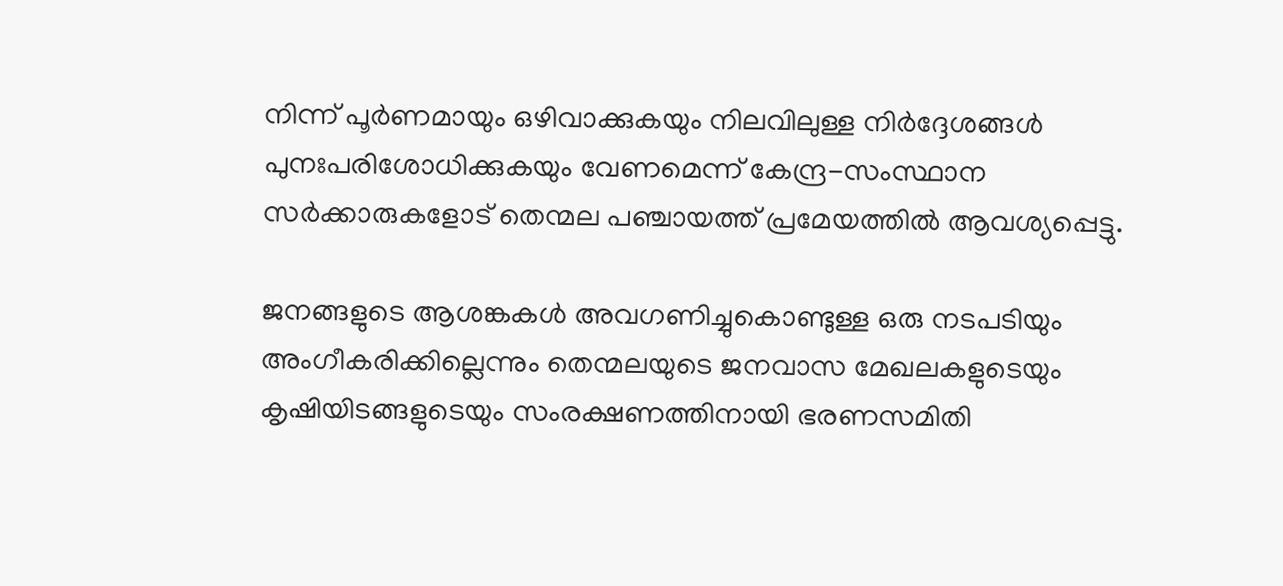നിന്ന് പൂര്‍ണമായും ഒഴിവാക്കുകയും നിലവിലുള്ള നിര്‍ദ്ദേശങ്ങള്‍ പുനഃപരിശോധിക്കുകയും വേണമെന്ന് കേന്ദ്ര-സംസ്ഥാന സര്‍ക്കാരുകളോട് തെന്മല പഞ്ചായത്ത് പ്രമേയത്തില്‍ ആവശ്യപ്പെട്ടു.

ജനങ്ങളുടെ ആശങ്കകള്‍ അവഗണിച്ചുകൊണ്ടുള്ള ഒരു നടപടിയും അംഗീകരിക്കില്ലെന്നും തെന്മലയുടെ ജനവാസ മേഖലകളുടെയും കൃഷിയിടങ്ങളുടെയും സംരക്ഷണത്തിനായി ഭരണസമിതി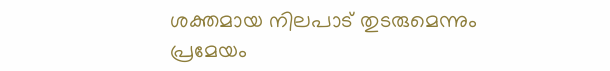ശക്തമായ നിലപാട് തുടരുമെന്നും പ്രമേയം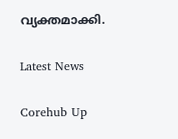വ്യക്തമാക്കി.

Latest News

Corehub Up